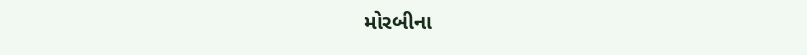મોરબીના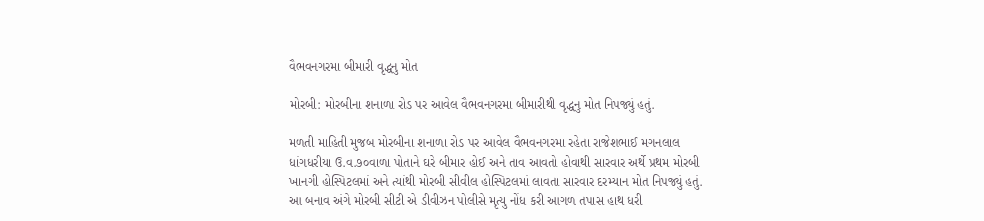વૈભવનગરમા બીમારી વૃદ્ધનુ મોત

મોરબી: મોરબીના શનાળા રોડ પર આવેલ વૈભવનગરમા બીમારીથી વૃદ્ધનુ મોત નિપજ્યું હતું.

મળતી માહિતી મુજબ મોરબીના શનાળા રોડ પર આવેલ વૈભવનગરમા રહેતા રાજેશભાઈ મગનલાલ ધાંગધરીયા ઉ.વ.૭૦વાળા પોતાને ઘરે બીમાર હોઈ અને તાવ આવતો હોવાથી સારવાર અર્થે પ્રથમ મોરબી ખાનગી હોસ્પિટલમાં અને ત્યાંથી મોરબી સીવીલ હોસ્પિટલમાં લાવતા સારવાર દરમ્યાન મોત નિપજ્યું હતું. આ બનાવ અંગે મોરબી સીટી એ ડીવીઝન પોલીસે મૃત્યુ નોંધ કરી આગળ તપાસ હાથ ધરી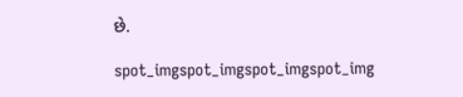છે.

spot_imgspot_imgspot_imgspot_img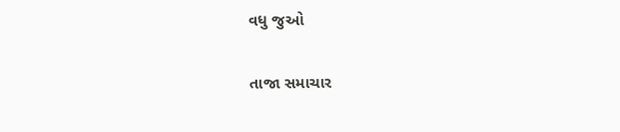વધુ જુઓ

તાજા સમાચાર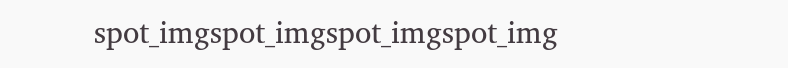spot_imgspot_imgspot_imgspot_img